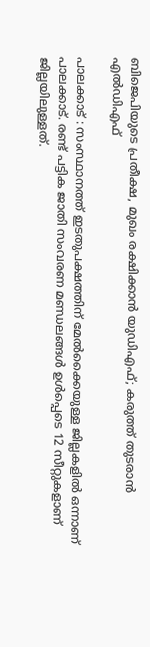ബിജെപിയുടെ പ്രതീക്ഷ, മുഖം രക്ഷിക്കാന്‍ യുഡിഎഫ്; കരുത്ത് തുടരാന്‍ എല്‍ഡിഎഫ്

പാലക്കാട് : സംസ്ഥാനത്ത് ഇടതുപക്ഷത്തിന് മേല്‍ക്കൈയുള്ള ജില്ലകളില്‍ ഒന്നാണ് പാലക്കാട്. രണ്ട് പട്ടിക ജാതി സംവരണ മണ്ഡലങ്ങള്‍ ഉള്‍പ്പെടെ 12 സീറ്റുകളാണ് ജില്ലയിലുള്ളത്.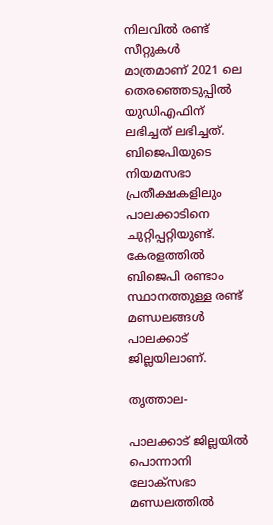നിലവില്‍ രണ്ട് സീറ്റുകള്‍ മാത്രമാണ് 2021 ലെ തെരഞ്ഞെടുപ്പില്‍ യുഡിഎഫിന് ലഭിച്ചത് ലഭിച്ചത്. ബിജെപിയുടെ നിയമസഭാ പ്രതീക്ഷകളിലും പാലക്കാടിനെ ചുറ്റിപ്പറ്റിയുണ്ട്. കേരളത്തില്‍ ബിജെപി രണ്ടാം സ്ഥാനത്തുള്ള രണ്ട് മണ്ഡലങ്ങള്‍ പാലക്കാട് ജില്ലയിലാണ്.

തൃത്താല-

പാലക്കാട് ജില്ലയില്‍ പൊന്നാനി ലോക്‌സഭാ മണ്ഡലത്തില്‍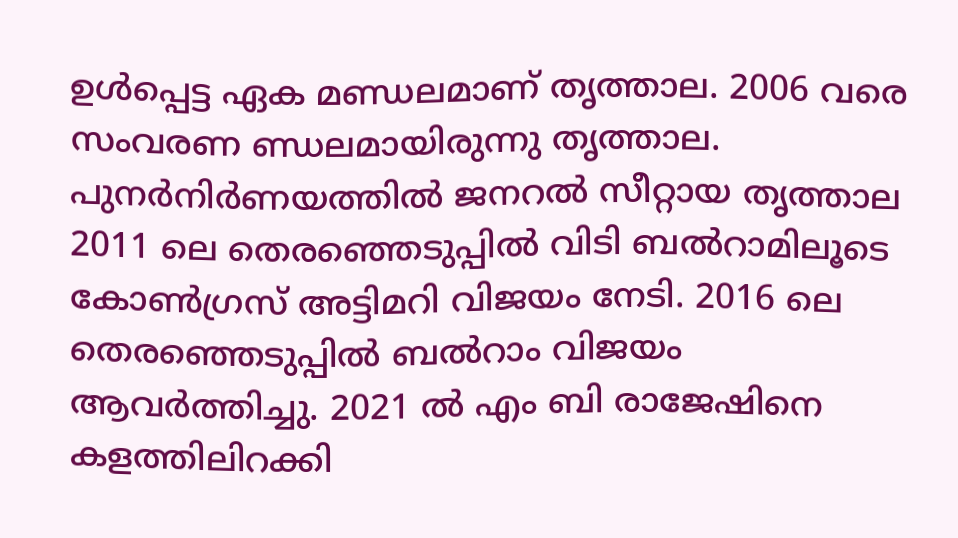ഉള്‍പ്പെട്ട ഏക മണ്ഡലമാണ് തൃത്താല. 2006 വരെ സംവരണ ണ്ഡലമായിരുന്നു തൃത്താല. പുനര്‍നിര്‍ണയത്തില്‍ ജനറല്‍ സീറ്റായ തൃത്താല 2011 ലെ തെരഞ്ഞെടുപ്പില്‍ വിടി ബല്‍റാമിലൂടെ കോണ്‍ഗ്രസ് അട്ടിമറി വിജയം നേടി. 2016 ലെ തെരഞ്ഞെടുപ്പില്‍ ബല്‍റാം വിജയം ആവര്‍ത്തിച്ചു. 2021 ല്‍ എം ബി രാജേഷിനെ കളത്തിലിറക്കി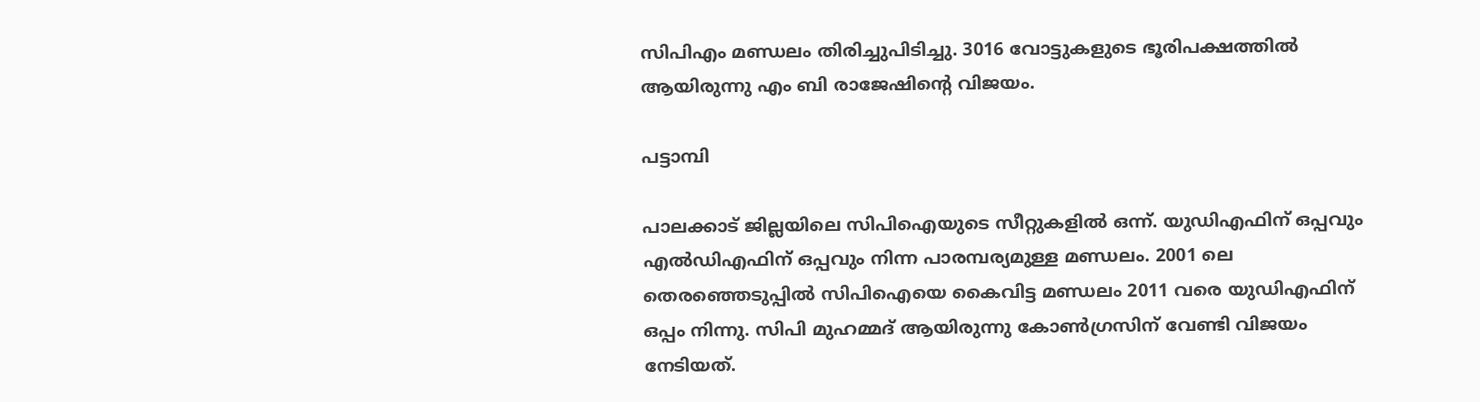സിപിഎം മണ്ഡലം തിരിച്ചുപിടിച്ചു. 3016 വോട്ടുകളുടെ ഭൂരിപക്ഷത്തില്‍ ആയിരുന്നു എം ബി രാജേഷിന്റെ വിജയം.

പട്ടാമ്പി

പാലക്കാട് ജില്ലയിലെ സിപിഐയുടെ സീറ്റുകളില്‍ ഒന്ന്. യുഡിഎഫിന് ഒപ്പവും എല്‍ഡിഎഫിന് ഒപ്പവും നിന്ന പാരമ്പര്യമുള്ള മണ്ഡലം. 2001 ലെ തെരഞ്ഞെടുപ്പില്‍ സിപിഐയെ കൈവിട്ട മണ്ഡലം 2011 വരെ യുഡിഎഫിന് ഒപ്പം നിന്നു. സിപി മുഹമ്മദ് ആയിരുന്നു കോണ്‍ഗ്രസിന് വേണ്ടി വിജയം നേടിയത്.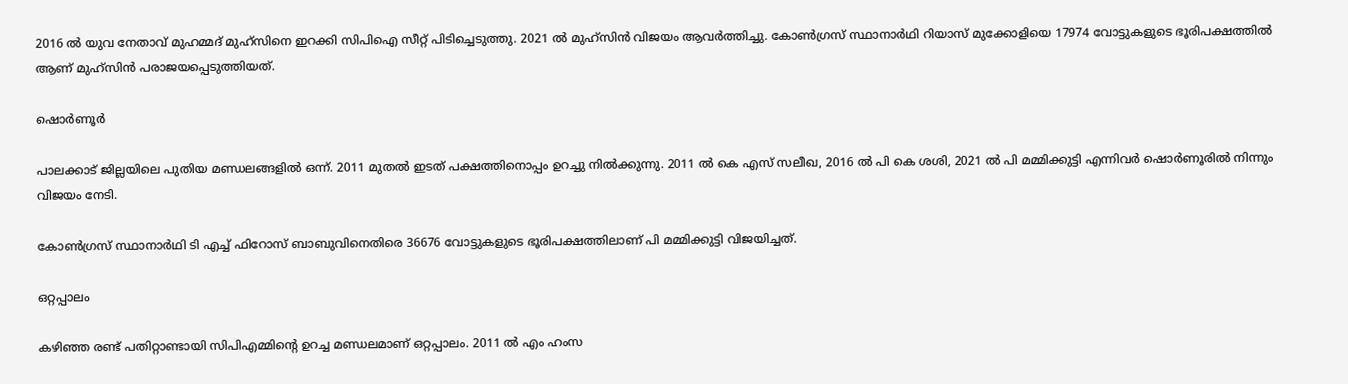2016 ല്‍ യുവ നേതാവ് മുഹമ്മദ് മുഹ്‌സിനെ ഇറക്കി സിപിഐ സീറ്റ് പിടിച്ചെടുത്തു. 2021 ല്‍ മുഹ്‌സിന്‍ വിജയം ആവര്‍ത്തിച്ചു. കോണ്‍ഗ്രസ് സ്ഥാനാര്‍ഥി റിയാസ് മുക്കോളിയെ 17974 വോട്ടുകളുടെ ഭൂരിപക്ഷത്തില്‍ ആണ് മുഹ്‌സിന്‍ പരാജയപ്പെടുത്തിയത്.

ഷൊര്‍ണൂർ

പാലക്കാട് ജില്ലയിലെ പുതിയ മണ്ഡലങ്ങളില്‍ ഒന്ന്. 2011 മുതല്‍ ഇടത് പക്ഷത്തിനൊപ്പം ഉറച്ചു നില്‍ക്കുന്നു. 2011 ല്‍ കെ എസ് സലീഖ, 2016 ല്‍ പി കെ ശശി, 2021 ല്‍ പി മമ്മിക്കുട്ടി എന്നിവര്‍ ഷൊര്‍ണൂരില്‍ നിന്നും വിജയം നേടി.

കോണ്‍ഗ്രസ് സ്ഥാനാര്‍ഥി ടി എച്ച് ഫിറോസ് ബാബുവിനെതിരെ 36676 വോട്ടുകളുടെ ഭൂരിപക്ഷത്തിലാണ് പി മമ്മിക്കുട്ടി വിജയിച്ചത്.

ഒറ്റപ്പാലം

കഴിഞ്ഞ രണ്ട് പതിറ്റാണ്ടായി സിപിഎമ്മിന്റെ ഉറച്ച മണ്ഡലമാണ് ഒറ്റപ്പാലം. 2011 ല്‍ എം ഹംസ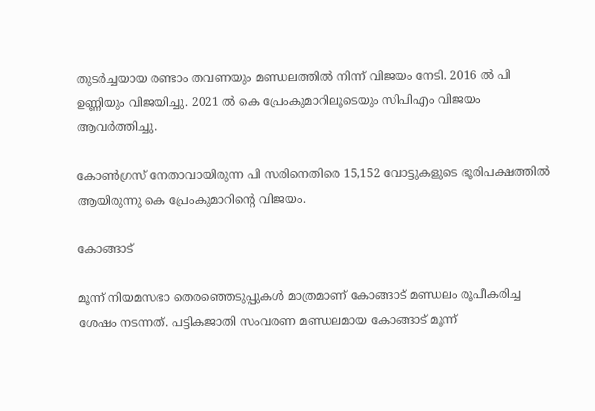തുടര്‍ച്ചയായ രണ്ടാം തവണയും മണ്ഡലത്തില്‍ നിന്ന് വിജയം നേടി. 2016 ല്‍ പി ഉണ്ണിയും വിജയിച്ചു. 2021 ല്‍ കെ പ്രേംകുമാറിലൂടെയും സിപിഎം വിജയം ആവര്‍ത്തിച്ചു.

കോണ്‍ഗ്രസ് നേതാവായിരുന്ന പി സരിനെതിരെ 15,152 വോട്ടുകളുടെ ഭൂരിപക്ഷത്തില്‍ ആയിരുന്നു കെ പ്രേംകുമാറിന്റെ വിജയം.

കോങ്ങാട്

മൂന്ന് നിയമസഭാ തെരഞ്ഞെടുപ്പുകള്‍ മാത്രമാണ് കോങ്ങാട് മണ്ഡലം രൂപീകരിച്ച ശേഷം നടന്നത്. പട്ടികജാതി സംവരണ മണ്ഡലമായ കോങ്ങാട് മൂന്ന്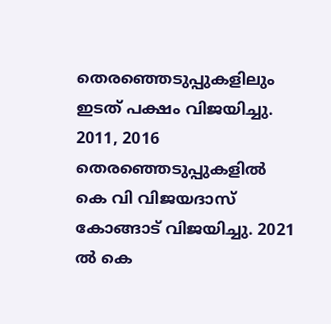തെരഞ്ഞെടുപ്പുകളിലും ഇടത് പക്ഷം വിജയിച്ചു. 2011, 2016 തെരഞ്ഞെടുപ്പുകളില്‍ കെ വി വിജയദാസ് കോങ്ങാട് വിജയിച്ചു. 2021 ല്‍ കെ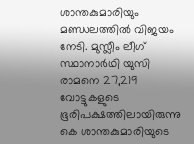ശാന്തകുമാരിയും മണ്ഡലത്തില്‍ വിജയം നേടി. മുസ്ലീം ലീഗ് സ്ഥാനാര്‍ഥി യുസി രാമനെ 27,219 വോട്ടുകളുടെ ഭൂരിപക്ഷത്തിലായിരുന്നു കെ ശാന്തകുമാരിയുടെ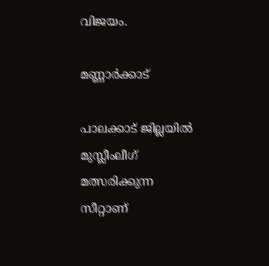വിജയം.

മണ്ണാര്‍ക്കാട്

പാലക്കാട് ജില്ലയില്‍ മുസ്ലീംലീഗ് മത്സരിക്കുന്ന സീറ്റാണ്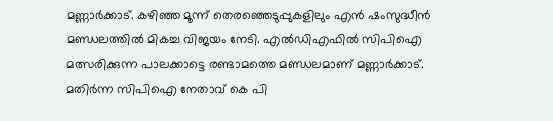മണ്ണാര്‍ക്കാട്. കഴിഞ്ഞ മൂന്ന് തെരഞ്ഞെടുപ്പുകളിലും എന്‍ ഷംസുദ്ധീന്‍ മണ്ഡലത്തില്‍ മികച്ച വിജയം നേടി. എല്‍ഡിഎഫില്‍ സിപിഐ മത്സരിക്കുന്ന പാലക്കാട്ടെ രണ്ടാമത്തെ മണ്ഡലമാണ് മണ്ണാര്‍ക്കാട്. മതിര്‍ന്ന സിപിഐ നേതാവ് കെ പി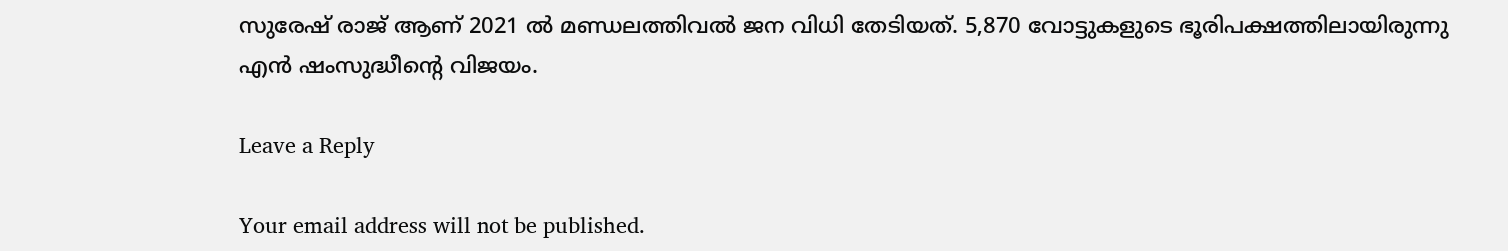സുരേഷ് രാജ് ആണ് 2021 ല്‍ മണ്ഡലത്തിവല്‍ ജന വിധി തേടിയത്. 5,870 വോട്ടുകളുടെ ഭൂരിപക്ഷത്തിലായിരുന്നു എന്‍ ഷംസുദ്ധീന്റെ വിജയം.

Leave a Reply

Your email address will not be published.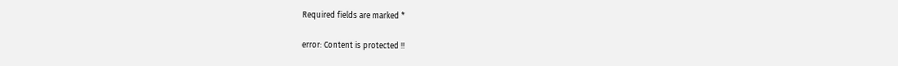Required fields are marked *

error: Content is protected !!